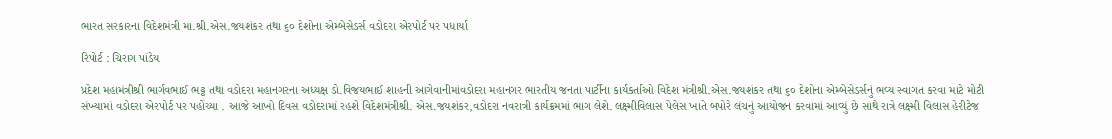ભારત સરકારના વિદેશમંત્રી મા.શ્રી.એસ.જયશંકર તથા ૬૦ દેશોના એમ્બેસેડર્સ વડોદરા એરપોર્ટ પર પધાર્યા

રિપોર્ટ : ચિરાગ પાંડેય

પ્રદેશ મહામંત્રીશ્રી ભાર્ગવભાઈ ભટ્ટ તથા વડોદરા મહાનગરના અધ્યક્ષ ડો.વિજયભાઈ શાહની આગેવાનીમાંવડોદરા મહાનગર ભારતીય જનતા પાર્ટીના કાર્યકર્તાઓ વિદેશ મંત્રીશ્રી.એસ.જયશંકર તથા ૬૦ દેશોના એમ્બેસેડર્સનું ભવ્ય સ્વાગત કરવા માટે મોટી સંખ્યામાં વડોદરા એરપોર્ટ પર પહોંચ્યા . આજે આખો દિવસ વડોદરામાં રહશે વિદેશમંત્રીશ્રી. એસ.જયશંકર,વડોદરા નવરાત્રી કાર્યક્રમમાં ભાગ લેશે. લક્ષ્મીવિલાસ પેલેસ ખાતે બપોરે લંચનું આયોજન કરવામાં આવ્યું છે સાથે રાત્રે લક્ષ્મી વિલાસ હેરીટેજ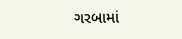ગરબામાં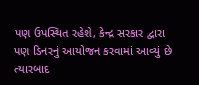પણ ઉપસ્થિત રહેશે, કેન્દ્ર સરકાર દ્વારા પણ ડિનરનું આયોજન કરવામાં આવ્યું છે ત્યારબાદ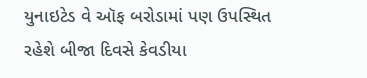યુનાઇટેડ વે ઑફ બરોડામાં પણ ઉપસ્થિત રહેશે બીજા દિવસે કેવડીયા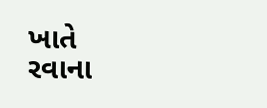ખાતે રવાના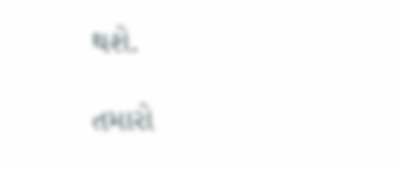થશે.

તમારો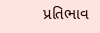પ્રતિભાવ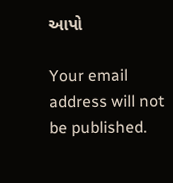આપો

Your email address will not be published.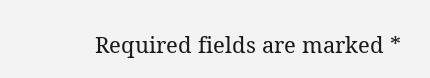Required fields are marked *